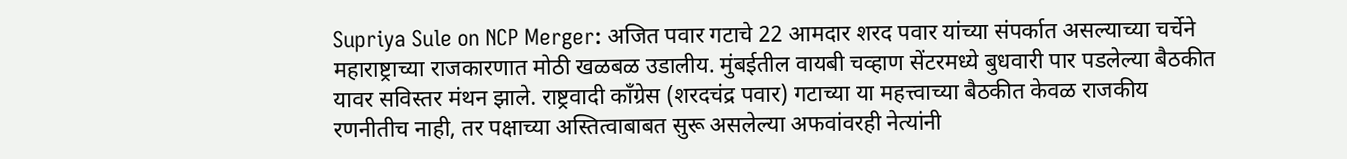Supriya Sule on NCP Merger: अजित पवार गटाचे 22 आमदार शरद पवार यांच्या संपर्कात असल्याच्या चर्चेने महाराष्ट्राच्या राजकारणात मोठी खळबळ उडालीय. मुंबईतील वायबी चव्हाण सेंटरमध्ये बुधवारी पार पडलेल्या बैठकीत यावर सविस्तर मंथन झाले. राष्ट्रवादी काँग्रेस (शरदचंद्र पवार) गटाच्या या महत्त्वाच्या बैठकीत केवळ राजकीय रणनीतीच नाही, तर पक्षाच्या अस्तित्वाबाबत सुरू असलेल्या अफवांवरही नेत्यांनी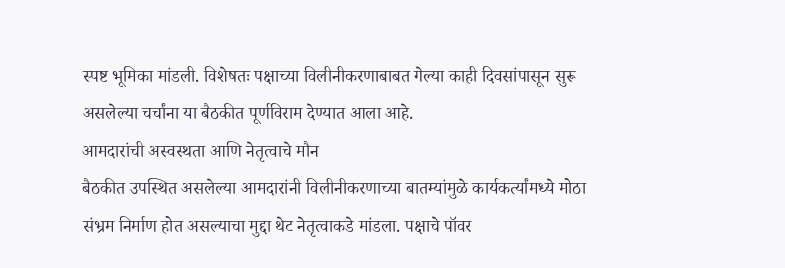स्पष्ट भूमिका मांडली. विशेषतः पक्षाच्या विलीनीकरणाबाबत गेल्या काही दिवसांपासून सुरू असलेल्या चर्चांना या बैठकीत पूर्णविराम देण्यात आला आहे.
आमदारांची अस्वस्थता आणि नेतृत्वाचे मौन
बैठकीत उपस्थित असलेल्या आमदारांनी विलीनीकरणाच्या बातम्यांमुळे कार्यकर्त्यांमध्ये मोठा संभ्रम निर्माण होत असल्याचा मुद्दा थेट नेतृत्वाकडे मांडला. पक्षाचे पॉवर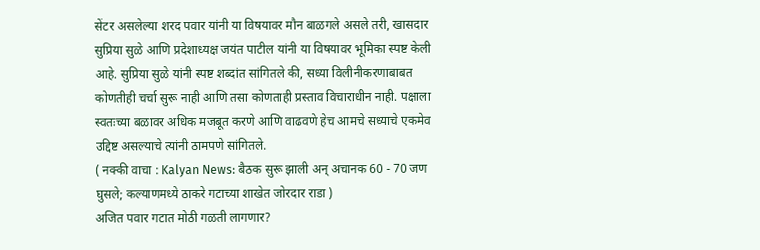सेंटर असलेल्या शरद पवार यांनी या विषयावर मौन बाळगले असले तरी, खासदार सुप्रिया सुळे आणि प्रदेशाध्यक्ष जयंत पाटील यांनी या विषयावर भूमिका स्पष्ट केली आहे. सुप्रिया सुळे यांनी स्पष्ट शब्दांत सांगितले की, सध्या विलीनीकरणाबाबत कोणतीही चर्चा सुरू नाही आणि तसा कोणताही प्रस्ताव विचाराधीन नाही. पक्षाला स्वतःच्या बळावर अधिक मजबूत करणे आणि वाढवणे हेच आमचे सध्याचे एकमेव उद्दिष्ट असल्याचे त्यांनी ठामपणे सांगितले.
( नक्की वाचा : Kalyan News: बैठक सुरू झाली अन् अचानक 60 - 70 जण घुसले; कल्याणमध्ये ठाकरे गटाच्या शाखेत जोरदार राडा )
अजित पवार गटात मोठी गळती लागणार?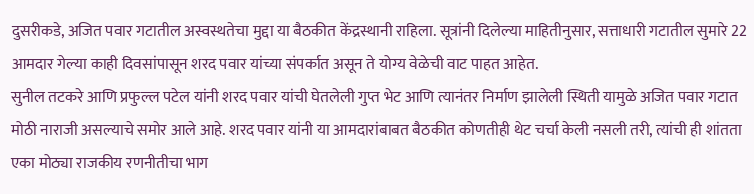दुसरीकडे, अजित पवार गटातील अस्वस्थतेचा मुद्दा या बैठकीत केंद्रस्थानी राहिला. सूत्रांनी दिलेल्या माहितीनुसार, सत्ताधारी गटातील सुमारे 22 आमदार गेल्या काही दिवसांपासून शरद पवार यांच्या संपर्कात असून ते योग्य वेळेची वाट पाहत आहेत.
सुनील तटकरे आणि प्रफुल्ल पटेल यांनी शरद पवार यांची घेतलेली गुप्त भेट आणि त्यानंतर निर्माण झालेली स्थिती यामुळे अजित पवार गटात मोठी नाराजी असल्याचे समोर आले आहे. शरद पवार यांनी या आमदारांबाबत बैठकीत कोणतीही थेट चर्चा केली नसली तरी, त्यांची ही शांतता एका मोठ्या राजकीय रणनीतीचा भाग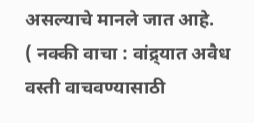असल्याचे मानले जात आहे.
( नक्की वाचा : वांद्र्यात अवैध वस्ती वाचवण्यासाठी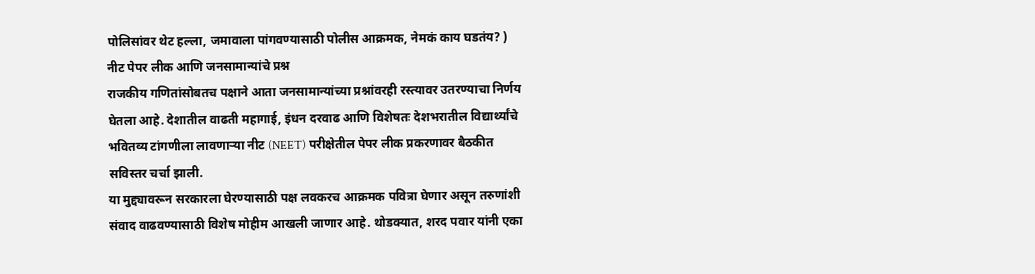पोलिसांवर थेट हल्ला, जमावाला पांगवण्यासाठी पोलीस आक्रमक, नेमकं काय घडतंय? )
नीट पेपर लीक आणि जनसामान्यांचे प्रश्न
राजकीय गणितांसोबतच पक्षाने आता जनसामान्यांच्या प्रश्नांवरही रस्त्यावर उतरण्याचा निर्णय घेतला आहे. देशातील वाढती महागाई, इंधन दरवाढ आणि विशेषतः देशभरातील विद्यार्थ्यांचे भवितव्य टांगणीला लावणाऱ्या नीट (NEET) परीक्षेतील पेपर लीक प्रकरणावर बैठकीत सविस्तर चर्चा झाली.
या मुद्द्यावरून सरकारला घेरण्यासाठी पक्ष लवकरच आक्रमक पवित्रा घेणार असून तरुणांशी संवाद वाढवण्यासाठी विशेष मोहीम आखली जाणार आहे. थोडक्यात, शरद पवार यांनी एका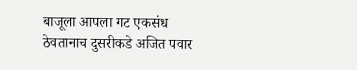बाजूला आपला गट एकसंध ठेवतानाच दुसरीकडे अजित पवार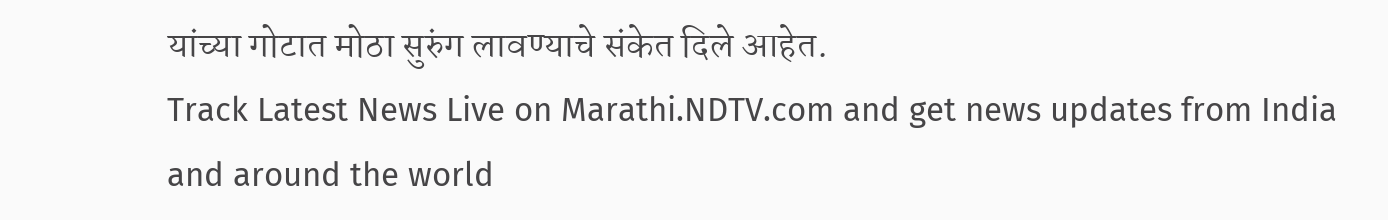यांच्या गोटात मोठा सुरुंग लावण्याचे संकेत दिले आहेत.
Track Latest News Live on Marathi.NDTV.com and get news updates from India and around the world